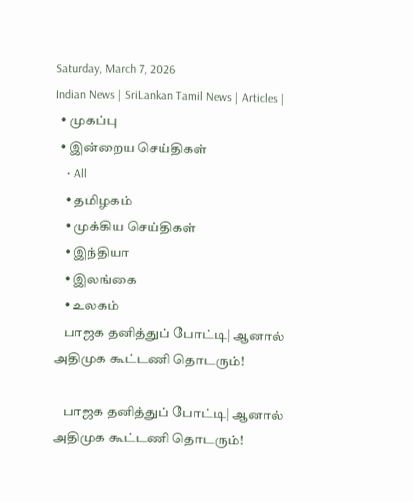Saturday, March 7, 2026
Indian News | SriLankan Tamil News | Articles |
  • முகப்பு
  • இன்றைய செய்திகள்
    • All
    • தமிழகம்
    • முக்கிய செய்திகள்
    • இந்தியா
    • இலங்கை
    • உலகம்
    பாஜக தனித்துப் போட்டி| ஆனால் அதிமுக கூட்டணி தொடரும்!

    பாஜக தனித்துப் போட்டி| ஆனால் அதிமுக கூட்டணி தொடரும்!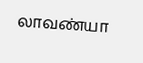லாவண்யா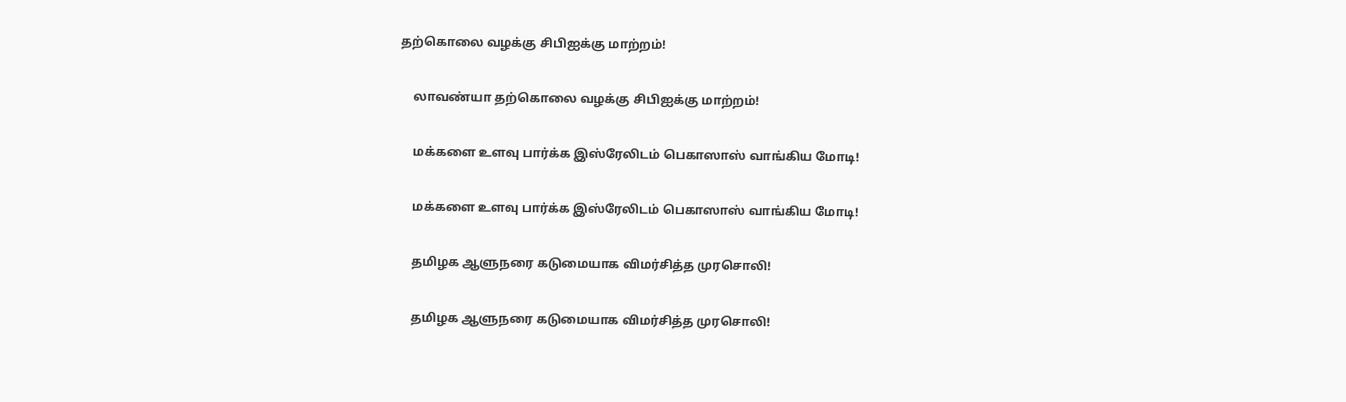தற்கொலை வழக்கு சிபிஐக்கு மாற்றம்!

    லாவண்யா தற்கொலை வழக்கு சிபிஐக்கு மாற்றம்!

    மக்களை உளவு பார்க்க இஸ்ரேலிடம் பெகாஸாஸ் வாங்கிய மோடி!

    மக்களை உளவு பார்க்க இஸ்ரேலிடம் பெகாஸாஸ் வாங்கிய மோடி!

    தமிழக ஆளுநரை கடுமையாக விமர்சித்த முரசொலி!

    தமிழக ஆளுநரை கடுமையாக விமர்சித்த முரசொலி!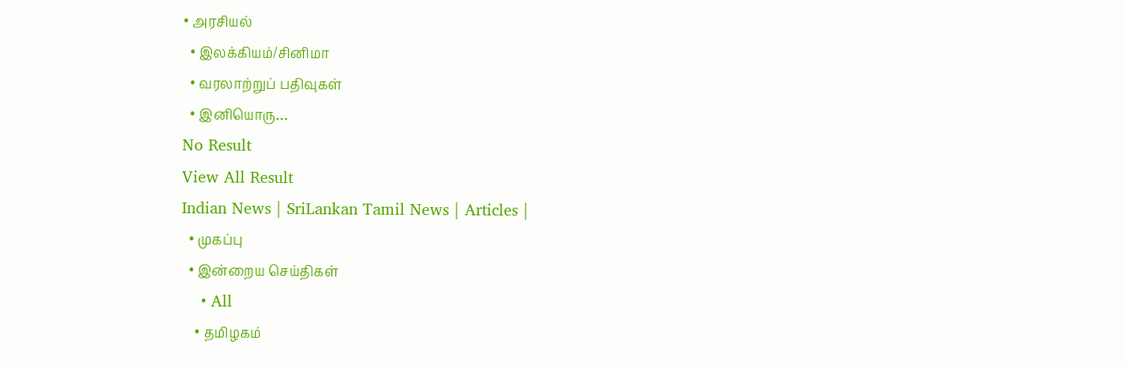• அரசியல்
  • இலக்கியம்/சினிமா
  • வரலாற்றுப் பதிவுகள்
  • இனியொரு…
No Result
View All Result
Indian News | SriLankan Tamil News | Articles |
  • முகப்பு
  • இன்றைய செய்திகள்
    • All
    • தமிழகம்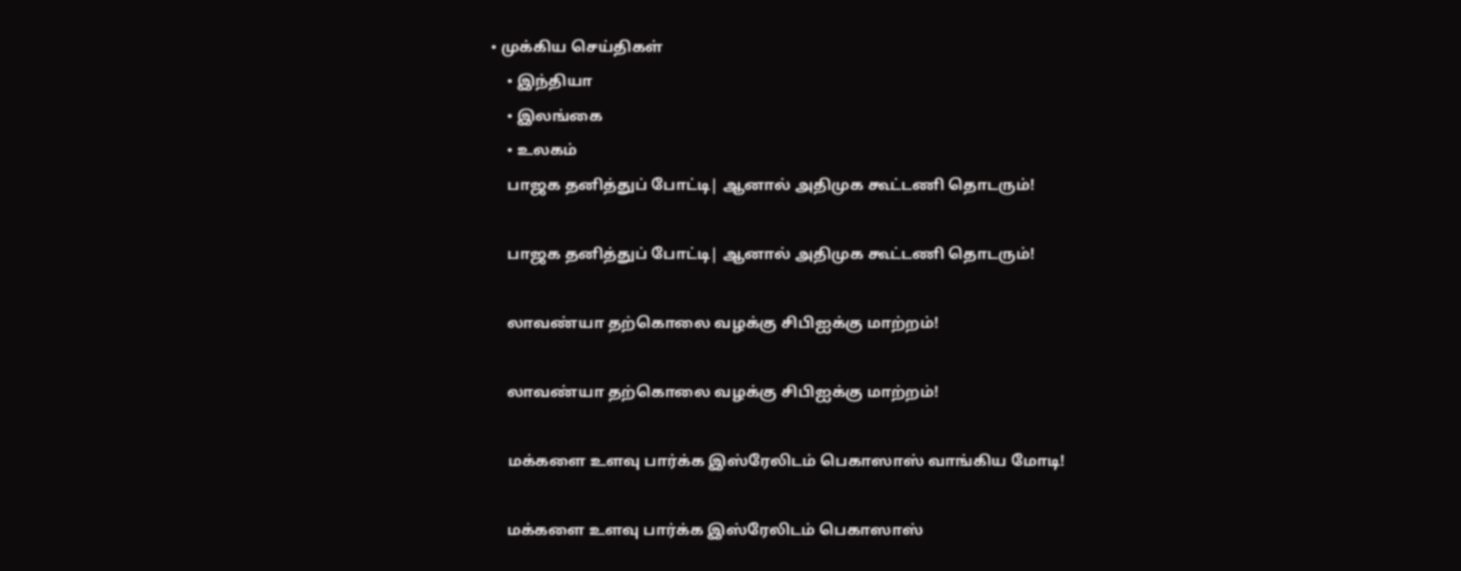• முக்கிய செய்திகள்
    • இந்தியா
    • இலங்கை
    • உலகம்
    பாஜக தனித்துப் போட்டி| ஆனால் அதிமுக கூட்டணி தொடரும்!

    பாஜக தனித்துப் போட்டி| ஆனால் அதிமுக கூட்டணி தொடரும்!

    லாவண்யா தற்கொலை வழக்கு சிபிஐக்கு மாற்றம்!

    லாவண்யா தற்கொலை வழக்கு சிபிஐக்கு மாற்றம்!

    மக்களை உளவு பார்க்க இஸ்ரேலிடம் பெகாஸாஸ் வாங்கிய மோடி!

    மக்களை உளவு பார்க்க இஸ்ரேலிடம் பெகாஸாஸ்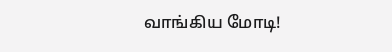வாங்கிய மோடி!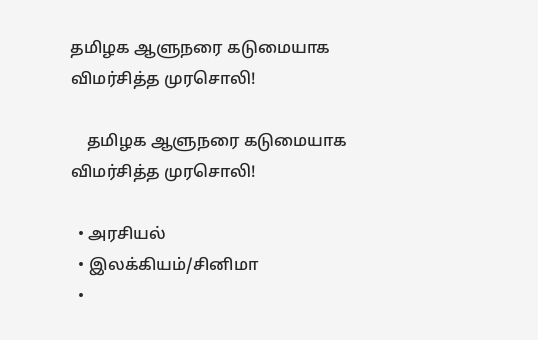தமிழக ஆளுநரை கடுமையாக விமர்சித்த முரசொலி!

    தமிழக ஆளுநரை கடுமையாக விமர்சித்த முரசொலி!

  • அரசியல்
  • இலக்கியம்/சினிமா
  •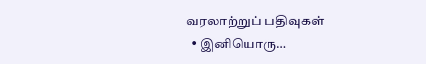வரலாற்றுப் பதிவுகள்
  • இனியொரு…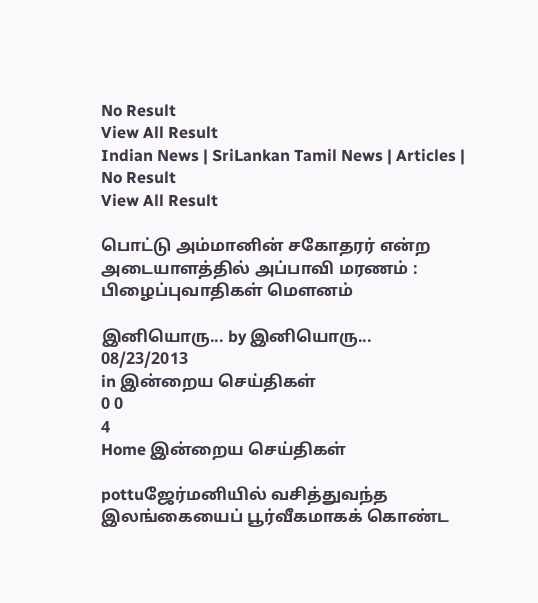No Result
View All Result
Indian News | SriLankan Tamil News | Articles |
No Result
View All Result

பொட்டு அம்மானின் சகோதரர் என்ற அடையாளத்தில் அப்பாவி மரணம் : பிழைப்புவாதிகள் மௌனம்

இனியொரு... by இனியொரு...
08/23/2013
in இன்றைய செய்திகள்
0 0
4
Home இன்றைய செய்திகள்

pottuஜேர்மனியில் வசித்துவந்த இலங்கையைப் பூர்வீகமாகக் கொண்ட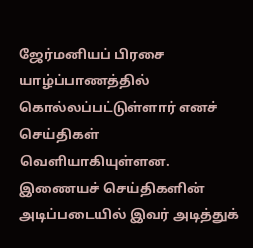ஜேர்மனியப் பிரசை யாழ்ப்பாணத்தில் கொல்லப்பட்டுள்ளார் எனச் செய்திகள் வெளியாகியுள்ளன. இணையச் செய்திகளின் அடிப்படையில் இவர் அடித்துக்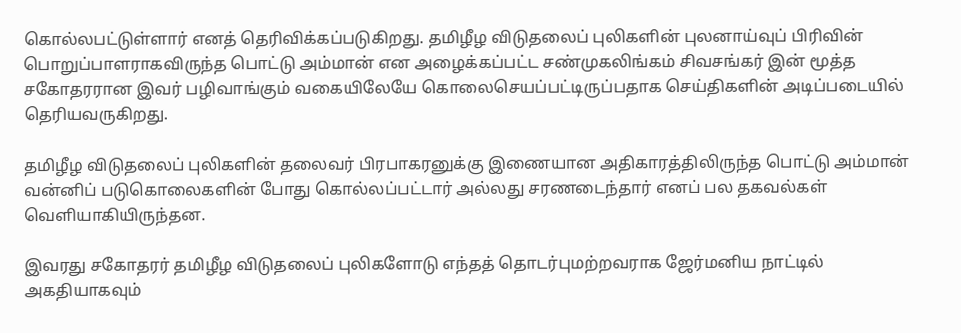கொல்லபட்டுள்ளார் எனத் தெரிவிக்கப்படுகிறது. தமிழீழ விடுதலைப் புலிகளின் புலனாய்வுப் பிரிவின் பொறுப்பாளராகவிருந்த பொட்டு அம்மான் என அழைக்கப்பட்ட சண்முகலிங்கம் சிவசங்கர் இன் மூத்த சகோதரரான இவர் பழிவாங்கும் வகையிலேயே கொலைசெயப்பட்டிருப்பதாக செய்திகளின் அடிப்படையில் தெரியவருகிறது.

தமிழீழ விடுதலைப் புலிகளின் தலைவர் பிரபாகரனுக்கு இணையான அதிகாரத்திலிருந்த பொட்டு அம்மான் வன்னிப் படுகொலைகளின் போது கொல்லப்பட்டார் அல்லது சரணடைந்தார் எனப் பல தகவல்கள் வெளியாகியிருந்தன.

இவரது சகோதரர் தமிழீழ விடுதலைப் புலிகளோடு எந்தத் தொடர்புமற்றவராக ஜேர்மனிய நாட்டில் அகதியாகவும்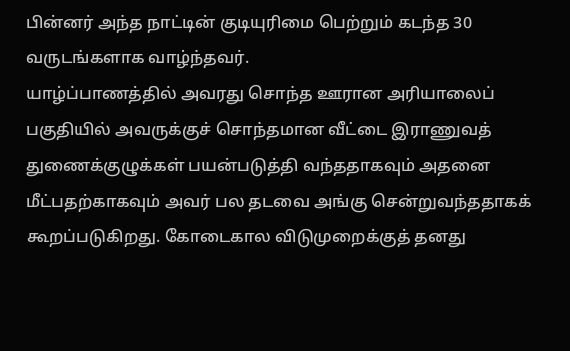பின்னர் அந்த நாட்டின் குடியுரிமை பெற்றும் கடந்த 30 வருடங்களாக வாழ்ந்தவர்.
யாழ்ப்பாணத்தில் அவரது சொந்த ஊரான அரியாலைப் பகுதியில் அவருக்குச் சொந்தமான வீட்டை இராணுவத் துணைக்குழுக்கள் பயன்படுத்தி வந்ததாகவும் அதனை மீட்பதற்காகவும் அவர் பல தடவை அங்கு சென்றுவந்ததாகக் கூறப்படுகிறது. கோடைகால விடுமுறைக்குத் தனது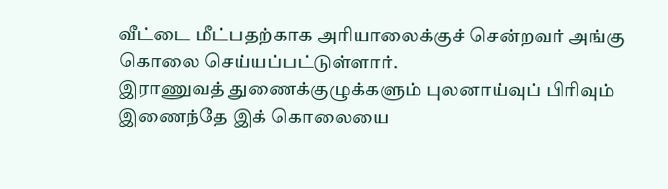வீட்டை மீட்பதற்காக அரியாலைக்குச் சென்றவர் அங்கு கொலை செய்யப்பட்டுள்ளார்.
இராணுவத் துணைக்குழுக்களும் புலனாய்வுப் பிரிவும் இணைந்தே இக் கொலையை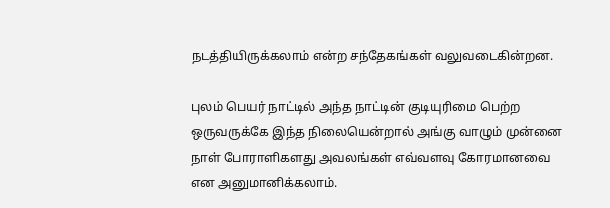நடத்தியிருக்கலாம் என்ற சந்தேகங்கள் வலுவடைகின்றன.

புலம் பெயர் நாட்டில் அந்த நாட்டின் குடியுரிமை பெற்ற ஒருவருக்கே இந்த நிலையென்றால் அங்கு வாழும் முன்னை நாள் போராளிகளது அவலங்கள் எவ்வளவு கோரமானவை என அனுமானிக்கலாம்.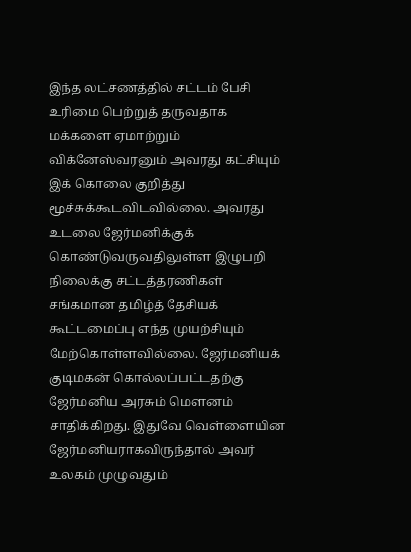இந்த லட்சணத்தில் சட்டம் பேசி உரிமை பெற்றுத் தருவதாக மக்களை ஏமாற்றும் விக்னேஸ்வரனும் அவரது கட்சியும் இக் கொலை குறித்து மூச்சுக்கூடவிடவில்லை. அவரது உடலை ஜேர்மனிக்குக் கொண்டுவருவதிலுள்ள இழுபறி நிலைக்கு சட்டத்தரணிகள் சங்கமான தமிழ்த் தேசியக் கூட்டமைப்பு எந்த முயற்சியும் மேற்கொள்ளவில்லை. ஜேர்மனியக் குடிமகன் கொல்லப்பட்டதற்கு ஜேர்மனிய அரசும் மௌனம் சாதிக்கிறது. இதுவே வெள்ளையின ஜேர்மனியராகவிருந்தால் அவர் உலகம் முழுவதும்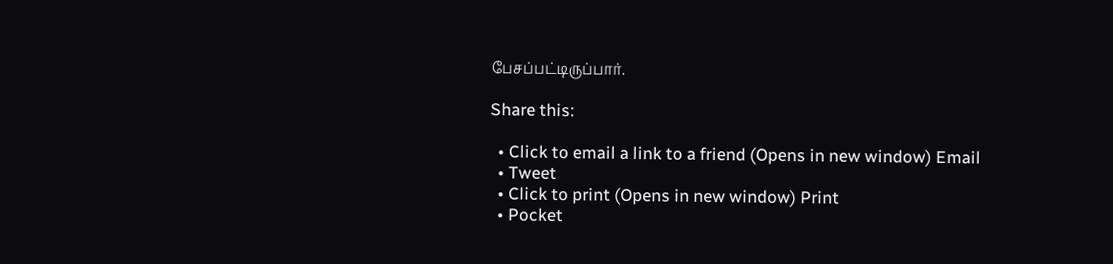பேசப்பட்டிருப்பார்.

Share this:

  • Click to email a link to a friend (Opens in new window) Email
  • Tweet
  • Click to print (Opens in new window) Print
  • Pocket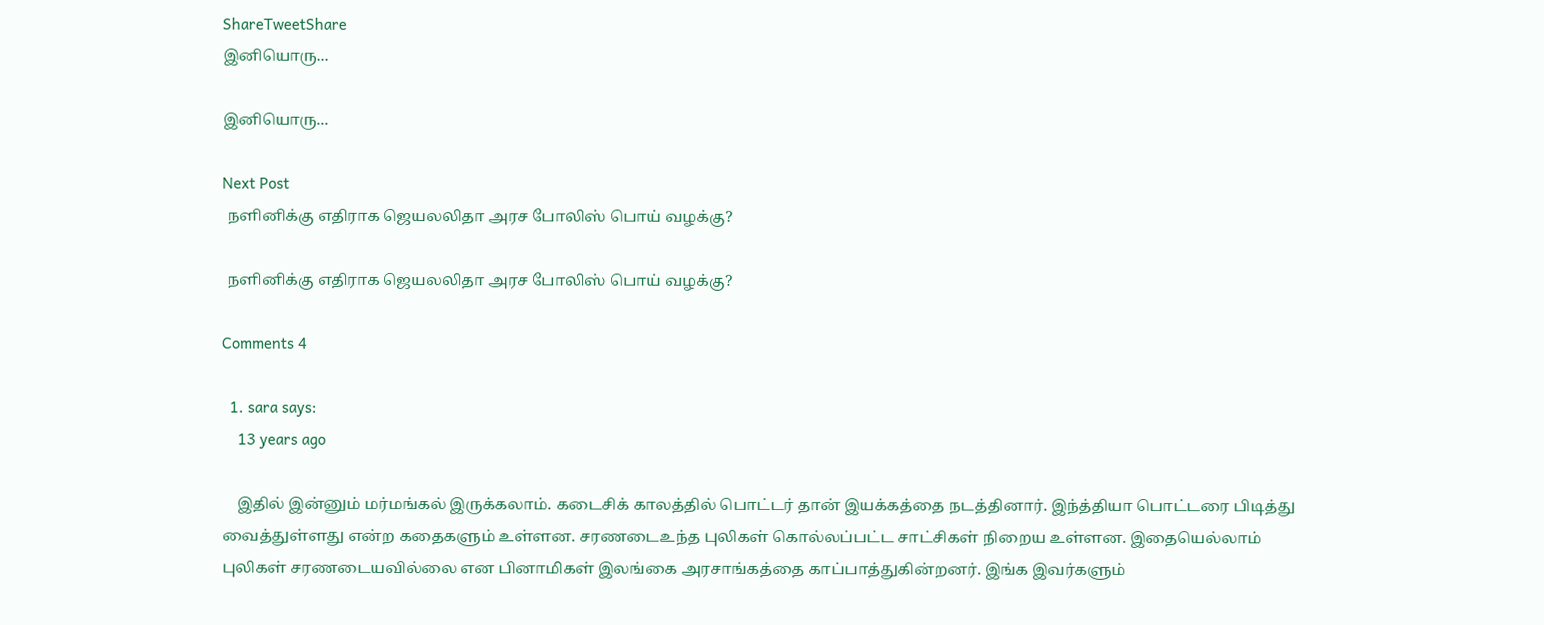ShareTweetShare
இனியொரு...

இனியொரு...

Next Post
 நளினிக்கு எதிராக ஜெயலலிதா அரச போலிஸ் பொய் வழக்கு?

 நளினிக்கு எதிராக ஜெயலலிதா அரச போலிஸ் பொய் வழக்கு?

Comments 4

  1. sara says:
    13 years ago

    இதில் இன்னும் மர்மங்கல் இருக்கலாம். கடைசிக் காலத்தில் பொட்டர் தான் இயக்கத்தை நடத்தினார். இந்த்தியா பொட்டரை பிடித்து வைத்துள்ளது என்ற கதைகளும் உள்ளன. சரணடைஉந்த புலிகள் கொல்லப்பட்ட சாட்சிகள் நிறைய உள்ளன. இதையெல்லாம் புலிகள் சரணடையவில்லை என பினாமிகள் இலங்கை அரசாங்கத்தை காப்பாத்துகின்றனர். இங்க இவர்களும்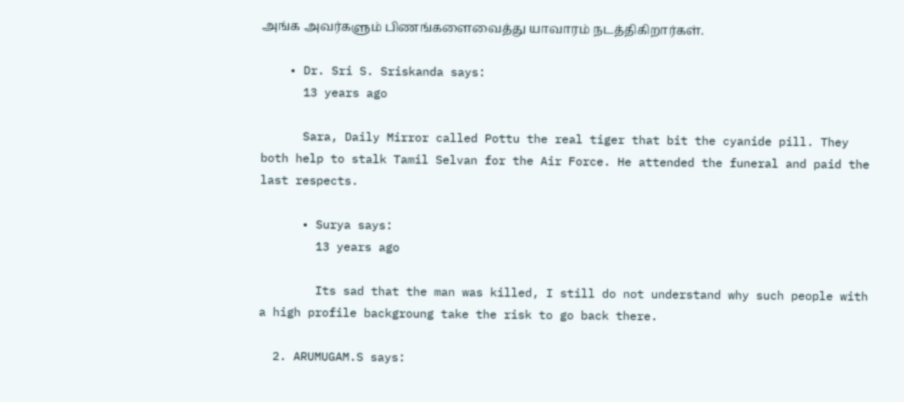அங்க அவர்களும் பிணங்களைவைத்து யாவாரம் நடத்திகிறார்கள்.

    • Dr. Sri S. Sriskanda says:
      13 years ago

      Sara, Daily Mirror called Pottu the real tiger that bit the cyanide pill. They both help to stalk Tamil Selvan for the Air Force. He attended the funeral and paid the last respects.

      • Surya says:
        13 years ago

        Its sad that the man was killed, I still do not understand why such people with a high profile backgroung take the risk to go back there.

  2. ARUMUGAM.S says: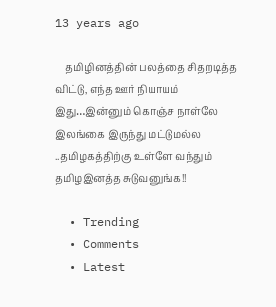13 years ago

    தமிழினத்தின் பலத்தை சிதறடித்த விட்டு, எந்த ஊர் நியாயம் இது…இன்னும் கொஞ்ச நாள்லே இலங்கை இருந்து மட்டுமல்ல ..தமிழகத்திற்கு உள்ளே வந்தும் தமிழஇனத்த சுடுவனுங்க!!

  • Trending
  • Comments
  • Latest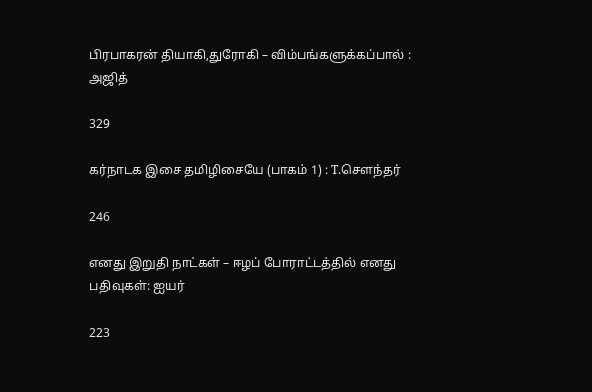பிரபாகரன் தியாகி,துரோகி – விம்பங்களுக்கப்பால் : அஜித்

329

கர்நாடக இசை தமிழிசையே (பாகம் 1) : T.செளந்தர்

246

எனது இறுதி நாட்கள் – ஈழப் போராட்டத்தில் எனது பதிவுகள்: ஐயர்

223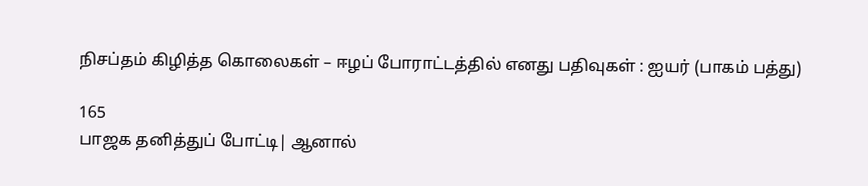நிசப்தம் கிழித்த கொலைகள் – ஈழப் போராட்டத்தில் எனது பதிவுகள் : ஐயர் (பாகம் பத்து)

165
பாஜக தனித்துப் போட்டி| ஆனால்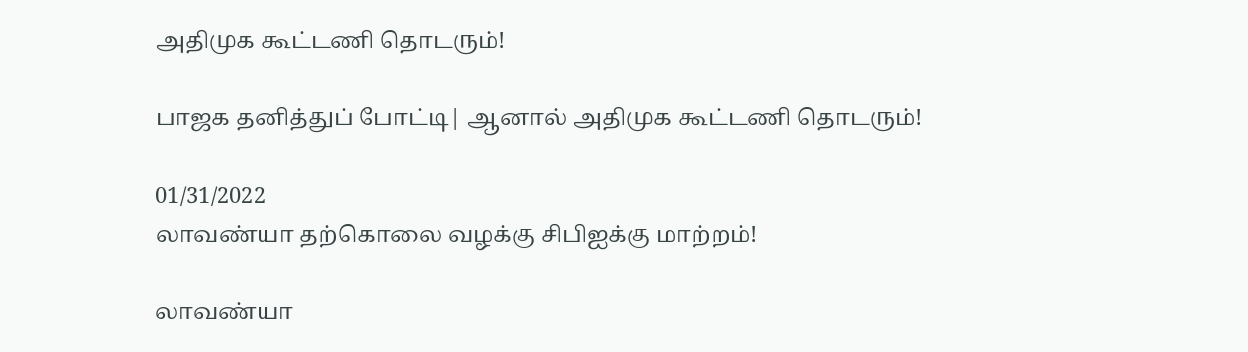அதிமுக கூட்டணி தொடரும்!

பாஜக தனித்துப் போட்டி| ஆனால் அதிமுக கூட்டணி தொடரும்!

01/31/2022
லாவண்யா தற்கொலை வழக்கு சிபிஐக்கு மாற்றம்!

லாவண்யா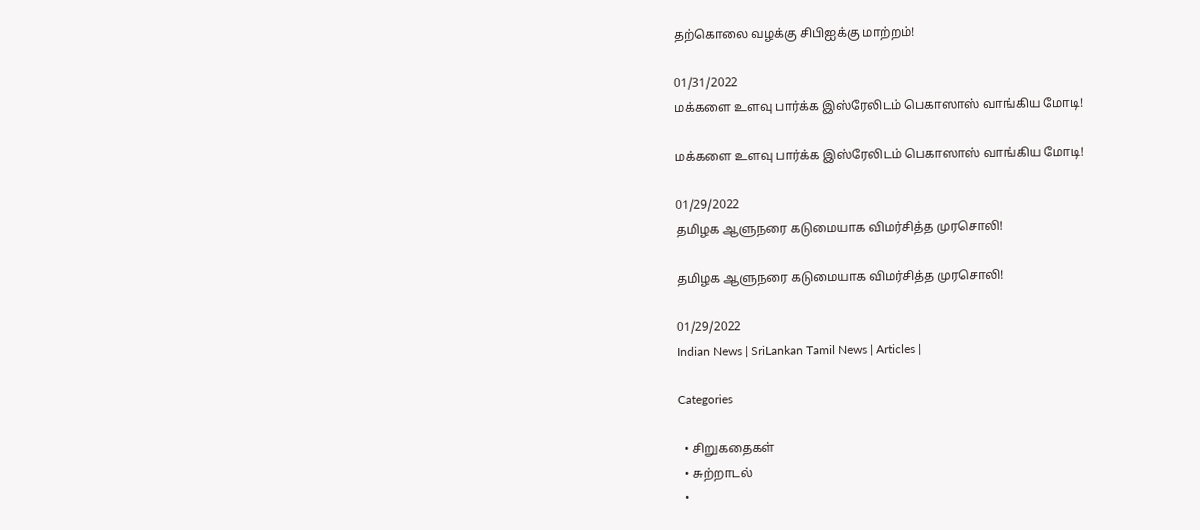தற்கொலை வழக்கு சிபிஐக்கு மாற்றம்!

01/31/2022
மக்களை உளவு பார்க்க இஸ்ரேலிடம் பெகாஸாஸ் வாங்கிய மோடி!

மக்களை உளவு பார்க்க இஸ்ரேலிடம் பெகாஸாஸ் வாங்கிய மோடி!

01/29/2022
தமிழக ஆளுநரை கடுமையாக விமர்சித்த முரசொலி!

தமிழக ஆளுநரை கடுமையாக விமர்சித்த முரசொலி!

01/29/2022
Indian News | SriLankan Tamil News | Articles |

Categories

  • சிறுகதைகள்
  • சுற்றாடல்
  •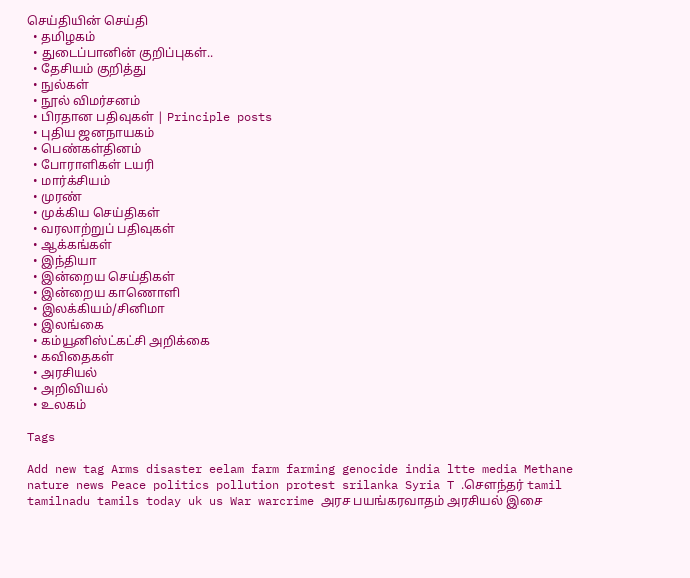செய்தியின் செய்தி
  • தமிழகம்
  • துடைப்பானின் குறிப்புகள்..
  • தேசியம் குறித்து
  • நுல்கள்
  • நூல் விமர்சனம்
  • பிரதான பதிவுகள் | Principle posts
  • புதிய ஜனநாயகம்
  • பெண்கள்தினம்
  • போராளிகள் டயரி
  • மார்க்சியம்
  • முரண்
  • முக்கிய செய்திகள்
  • வரலாற்றுப் பதிவுகள்
  • ஆக்கங்கள்
  • இந்தியா
  • இன்றைய செய்திகள்
  • இன்றைய காணொளி
  • இலக்கியம்/சினிமா
  • இலங்கை
  • கம்யூனிஸ்ட்கட்சி அறிக்கை
  • கவிதைகள்
  • அரசியல்
  • அறிவியல்
  • உலகம்

Tags

Add new tag Arms disaster eelam farm farming genocide india ltte media Methane nature news Peace politics pollution protest srilanka Syria T .சௌந்தர் tamil tamilnadu tamils today uk us War warcrime அரச பயங்கரவாதம் அரசியல் இசை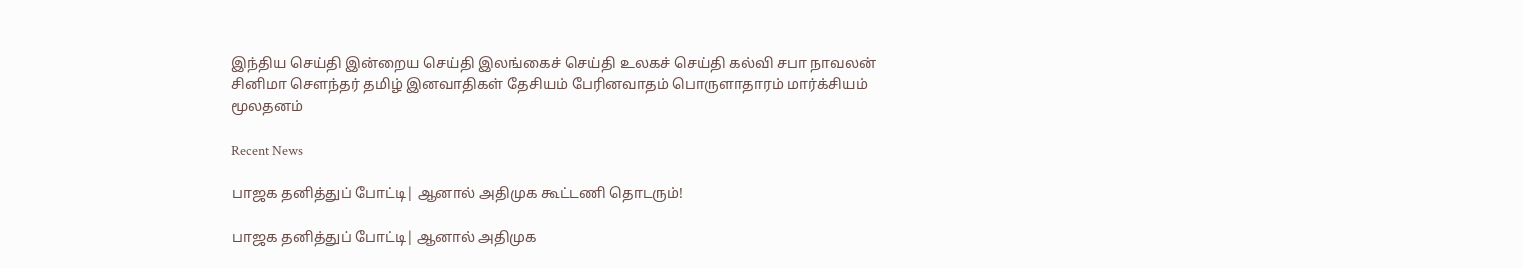இந்திய செய்தி இன்றைய செய்தி இலங்கைச் செய்தி உலகச் செய்தி கல்வி சபா நாவலன் சினிமா சௌந்தர் தமிழ் இனவாதிகள் தேசியம் பேரினவாதம் பொருளாதாரம் மார்க்சியம் மூலதனம்

Recent News

பாஜக தனித்துப் போட்டி| ஆனால் அதிமுக கூட்டணி தொடரும்!

பாஜக தனித்துப் போட்டி| ஆனால் அதிமுக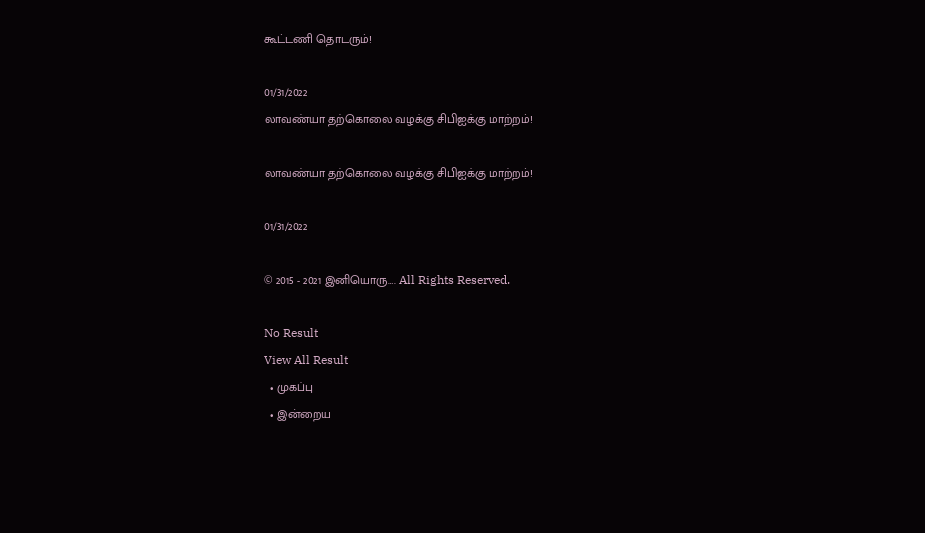கூட்டணி தொடரும்!

01/31/2022
லாவண்யா தற்கொலை வழக்கு சிபிஐக்கு மாற்றம்!

லாவண்யா தற்கொலை வழக்கு சிபிஐக்கு மாற்றம்!

01/31/2022

© 2015 - 2021 இனியொரு…. All Rights Reserved.

No Result
View All Result
  • முகப்பு
  • இன்றைய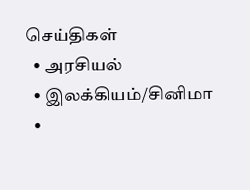செய்திகள்
  • அரசியல்
  • இலக்கியம்/சினிமா
  •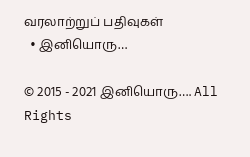வரலாற்றுப் பதிவுகள்
  • இனியொரு…

© 2015 - 2021 இனியொரு…. All Rights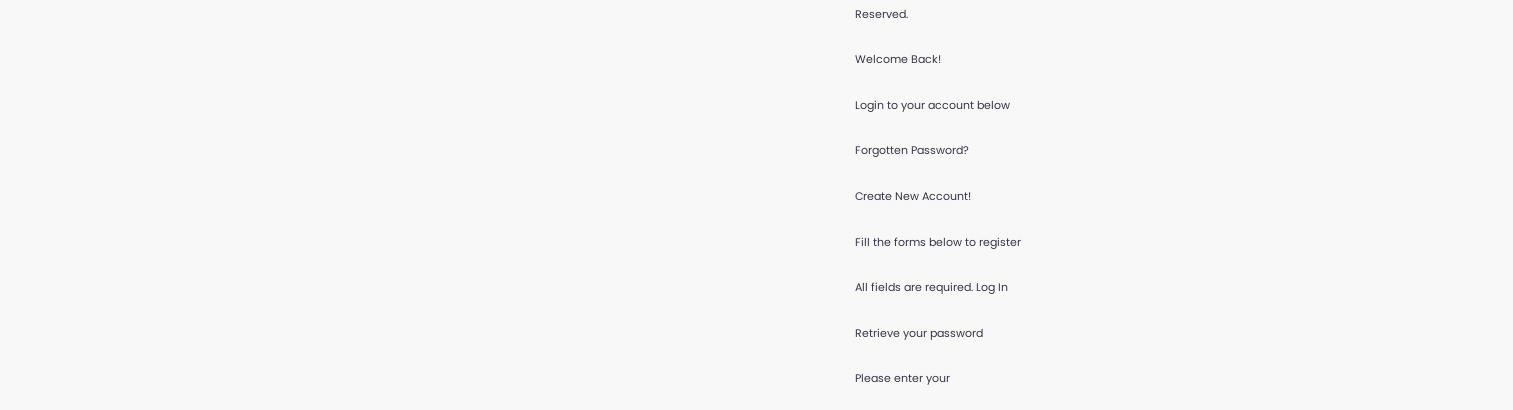Reserved.

Welcome Back!

Login to your account below

Forgotten Password?

Create New Account!

Fill the forms below to register

All fields are required. Log In

Retrieve your password

Please enter your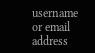username or email address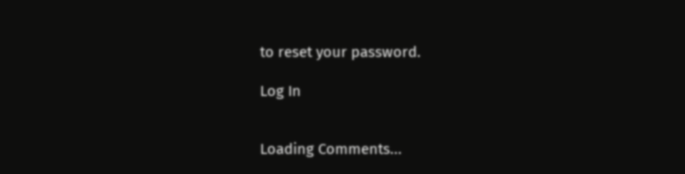to reset your password.

Log In


Loading Comments...